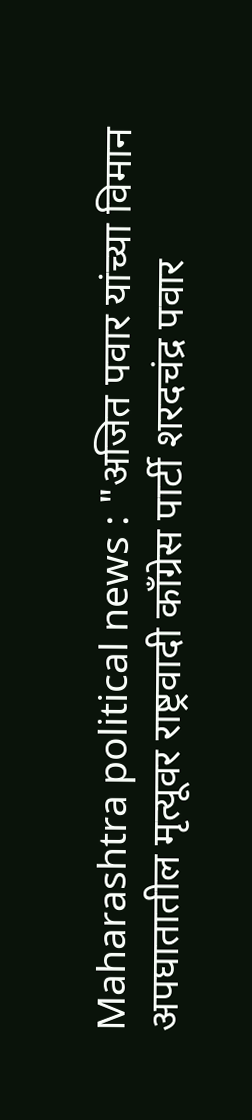Maharashtra political news : "अजित पवार यांच्या विमान अपघातातील मृत्यूवर राष्ट्रवादी काँग्रेस पार्टी शरदचंद्र पवार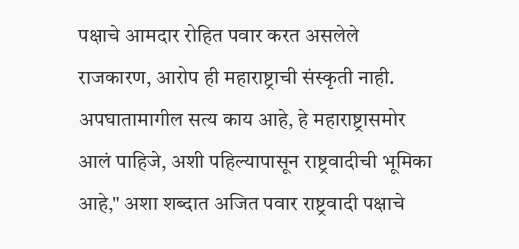पक्षाचे आमदार रोहित पवार करत असलेले राजकारण, आरोप ही महाराष्ट्राची संस्कृती नाही.
अपघातामागील सत्य काय आहे, हे महाराष्ट्रासमोर आलं पाहिजे, अशी पहिल्यापासून राष्ट्रवादीची भूमिका आहे," अशा शब्दात अजित पवार राष्ट्रवादी पक्षाचे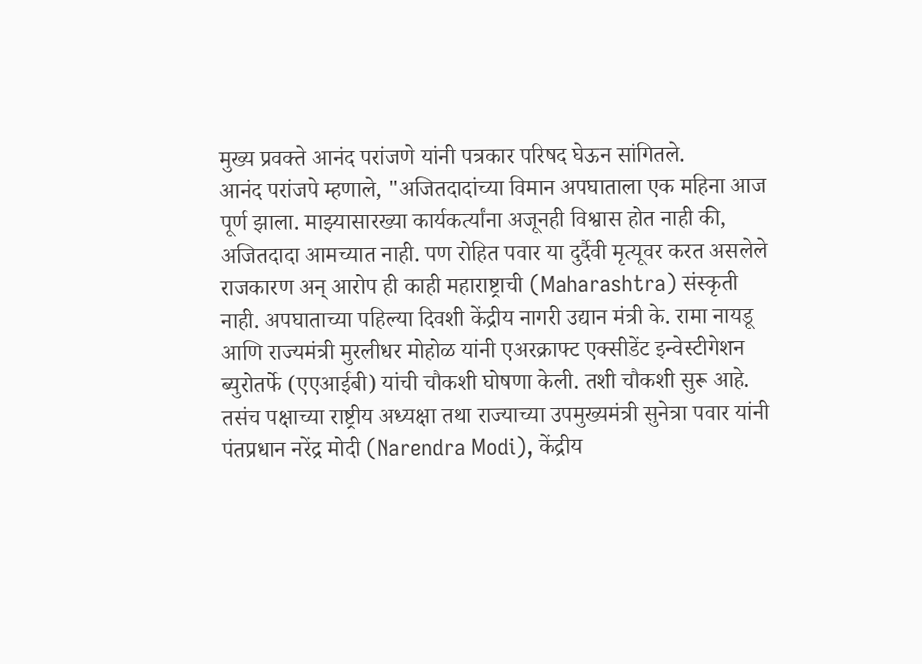मुख्य प्रवक्ते आनंद परांजणे यांनी पत्रकार परिषद घेऊन सांगितले.
आनंद परांजपे म्हणाले, "अजितदादांच्या विमान अपघाताला एक महिना आज पूर्ण झाला. माझ्यासारख्या कार्यकर्त्यांना अजूनही विश्वास होत नाही की, अजितदादा आमच्यात नाही. पण रोहित पवार या दुर्दैवी मृत्यूवर करत असलेले राजकारण अन् आरोप ही काही महाराष्ट्राची (Maharashtra) संस्कृती नाही. अपघाताच्या पहिल्या दिवशी केंद्रीय नागरी उद्यान मंत्री के. रामा नायडू आणि राज्यमंत्री मुरलीधर मोहोळ यांनी एअरक्राफ्ट एक्सीडेंट इन्वेस्टीगेशन ब्युरोतर्फे (एएआईबी) यांची चौकशी घोषणा केली. तशी चौकशी सुरू आहे.
तसंच पक्षाच्या राष्ट्रीय अध्यक्षा तथा राज्याच्या उपमुख्यमंत्री सुनेत्रा पवार यांनी पंतप्रधान नरेंद्र मोदी (Narendra Modi), केंद्रीय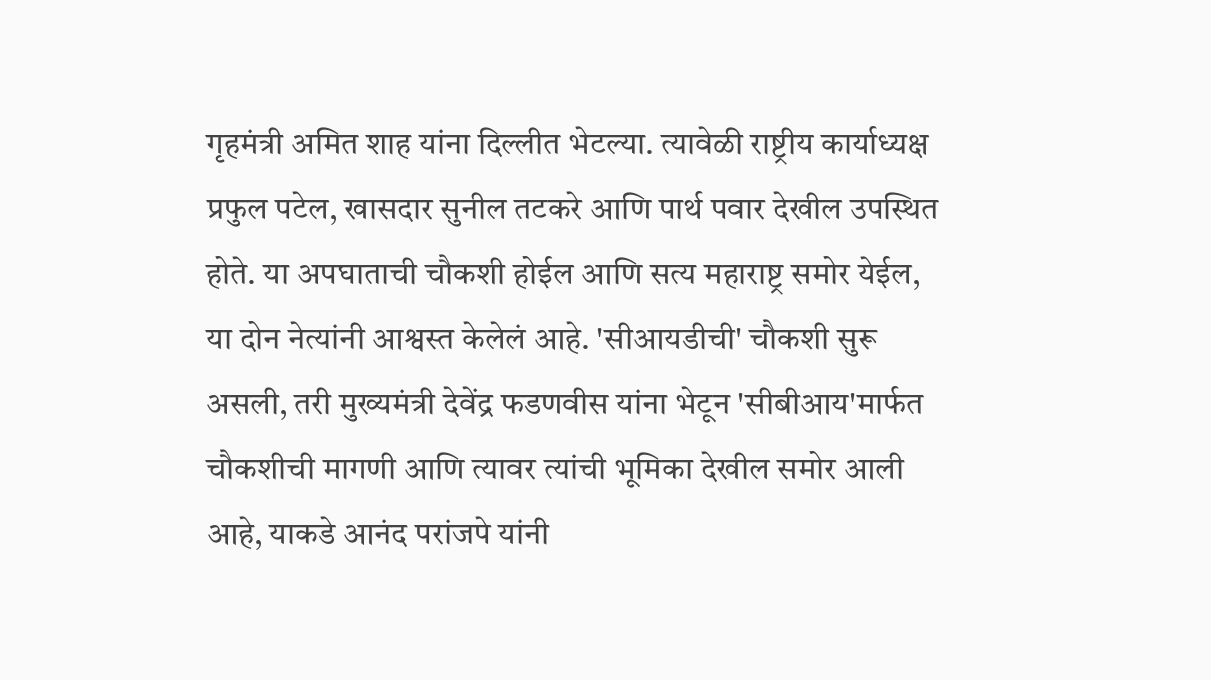गृहमंत्री अमित शाह यांना दिल्लीत भेटल्या. त्यावेळी राष्ट्रीय कार्याध्यक्ष प्रफुल पटेल, खासदार सुनील तटकरे आणि पार्थ पवार देखील उपस्थित होते. या अपघाताची चौकशी होईल आणि सत्य महाराष्ट्र समोर येईल, या दोन नेत्यांनी आश्वस्त केलेलं आहे. 'सीआयडीची' चौकशी सुरू असली, तरी मुख्यमंत्री देवेंद्र फडणवीस यांना भेटून 'सीबीआय'मार्फत चौकशीची मागणी आणि त्यावर त्यांची भूमिका देखील समोर आली आहे, याकडे आनंद परांजपे यांनी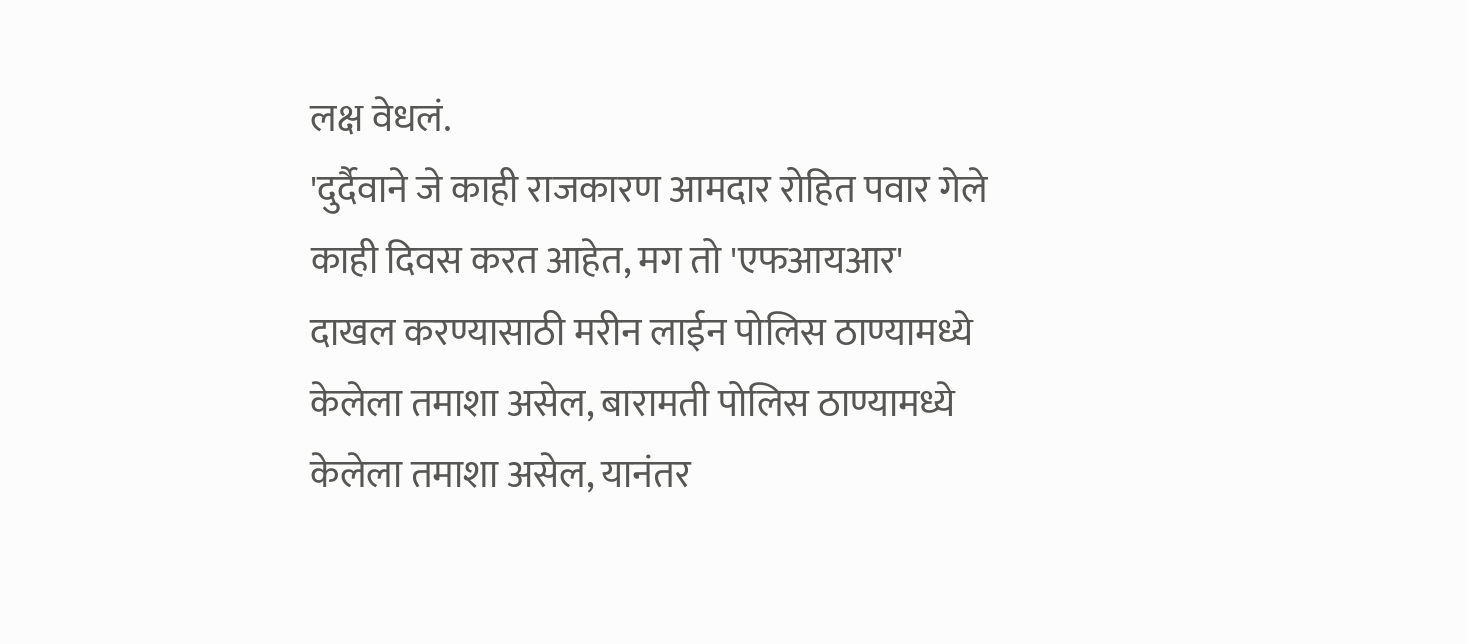लक्ष वेधलं.
'दुर्दैवाने जे काही राजकारण आमदार रोहित पवार गेले काही दिवस करत आहेत, मग तो 'एफआयआर' दाखल करण्यासाठी मरीन लाईन पोलिस ठाण्यामध्ये केलेला तमाशा असेल, बारामती पोलिस ठाण्यामध्ये केलेला तमाशा असेल, यानंतर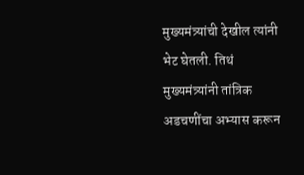मुख्यमंत्र्यांची देखील त्यांनी भेट घेतली. तिथं मुख्यमंत्र्यांनी तांत्रिक अडचणींचा अभ्यास करून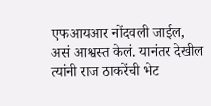एफआयआर नोंदवली जाईल, असं आश्वस्त केलं. यानंतर देखील त्यांनी राज ठाकरेंची भेट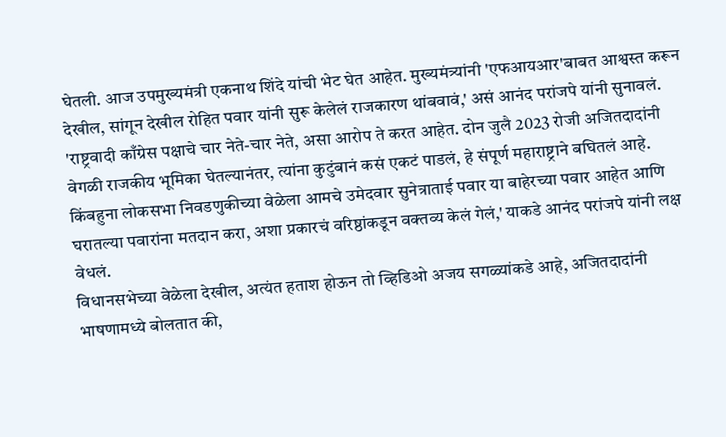घेतली. आज उपमुख्यमंत्री एकनाथ शिंदे यांची भेट घेत आहेत. मुख्यमंत्र्यांनी 'एफआयआर'बाबत आश्वस्त करून देखील, सांगून देखील रोहित पवार यांनी सुरू केलेलं राजकारण थांबवावं,' असं आनंद परांजपे यांनी सुनावलं.
'राष्ट्रवादी काँग्रेस पक्षाचे चार नेते-चार नेते, असा आरोप ते करत आहेत. दोन जुलै 2023 रोजी अजितदादांनी वेगळी राजकीय भूमिका घेतल्यानंतर, त्यांना कुटुंबानं कसं एकटं पाडलं, हे संपूर्ण महाराष्ट्राने बघितलं आहे. किंबहुना लोकसभा निवडणुकीच्या वेळेला आमचे उमेदवार सुनेत्राताई पवार या बाहेरच्या पवार आहेत आणि घरातल्या पवारांना मतदान करा, अशा प्रकारचं वरिष्ठांकडून वक्तव्य केलं गेलं,' याकडे आनंद परांजपे यांनी लक्ष वेधलं.
विधानसभेच्या वेळेला देखील, अत्यंत हताश होऊन तो व्हिडिओ अजय सगळ्यांकडे आहे, अजितदादांनी भाषणामध्ये बोलतात की,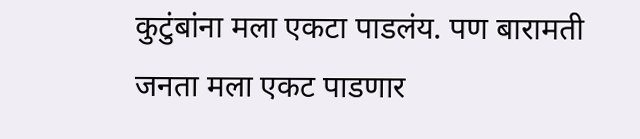कुटुंबांना मला एकटा पाडलंय. पण बारामती जनता मला एकट पाडणार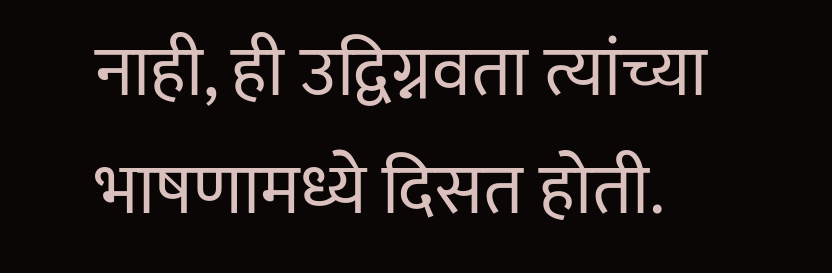नाही, ही उद्विग्नवता त्यांच्या भाषणामध्ये दिसत होती.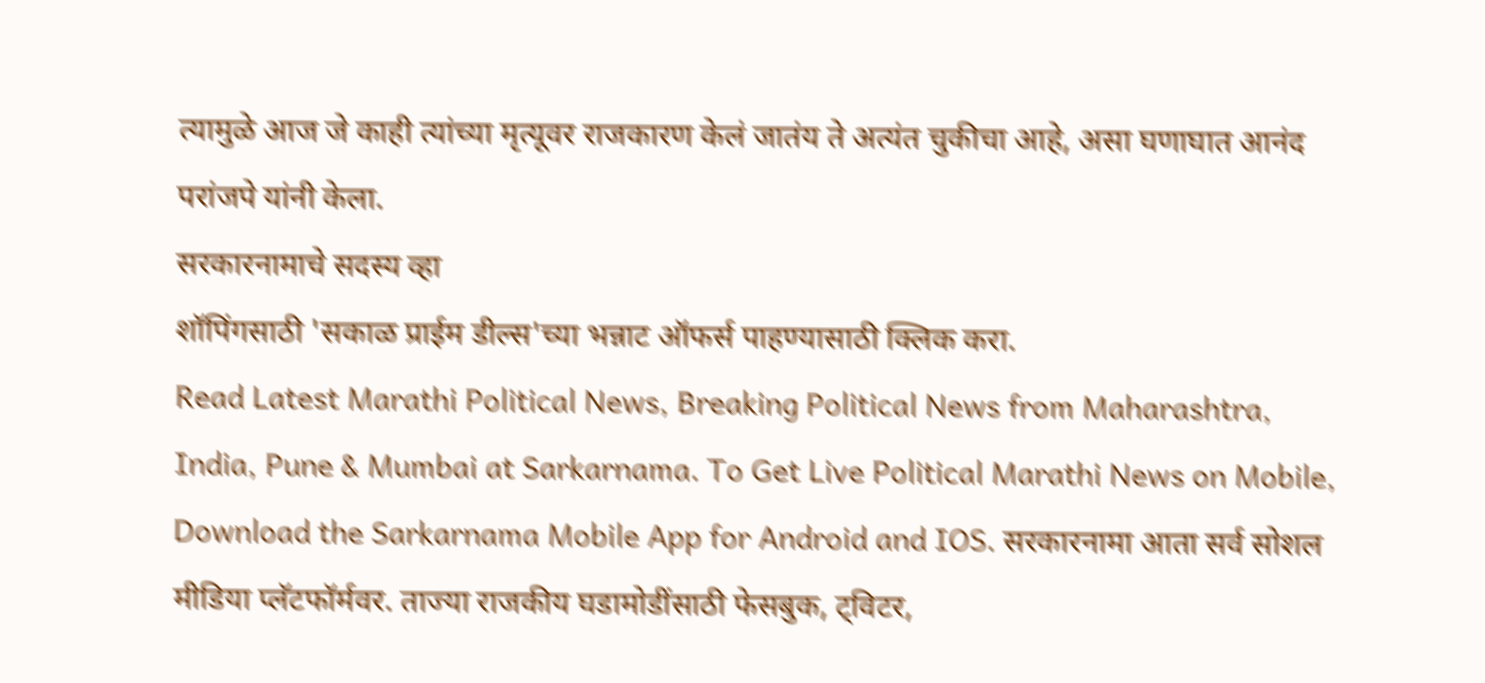त्यामुळे आज जे काही त्यांच्या मृत्यूवर राजकारण केलं जातंय ते अत्यंत चुकीचा आहे, असा घणाघात आनंद परांजपे यांनी केला.
सरकारनामाचे सदस्य व्हा
शॉपिंगसाठी 'सकाळ प्राईम डील्स'च्या भन्नाट ऑफर्स पाहण्यासाठी क्लिक करा.
Read Latest Marathi Political News, Breaking Political News from Maharashtra, India, Pune & Mumbai at Sarkarnama. To Get Live Political Marathi News on Mobile, Download the Sarkarnama Mobile App for Android and IOS. सरकारनामा आता सर्व सोशल मीडिया प्लॅटफॉर्मवर. ताज्या राजकीय घडामोडींसाठी फेसबुक, ट्विटर,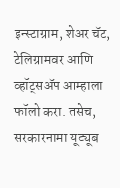इन्स्टाग्राम, शेअर चॅट, टेलिग्रामवर आणि व्हॉट्सॲप आम्हाला फॉलो करा. तसेच, सरकारनामा यूट्यूब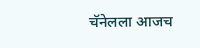चॅनेलला आजच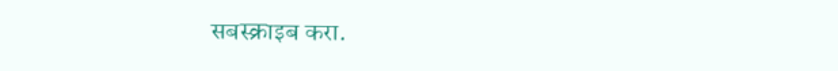सबस्क्राइब करा.